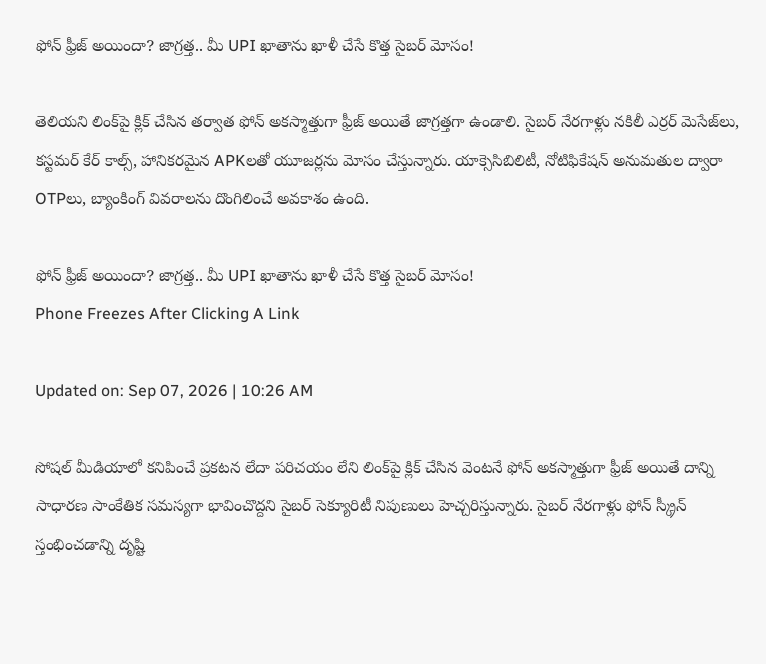ఫోన్ ఫ్రీజ్ అయిందా? జాగ్రత్త.. మీ UPI ఖాతాను ఖాళీ చేసే కొత్త సైబర్ మోసం!

తెలియని లింక్‌పై క్లిక్ చేసిన తర్వాత ఫోన్‌ అకస్మాత్తుగా ఫ్రీజ్‌ అయితే జాగ్రత్తగా ఉండాలి. సైబర్‌ నేరగాళ్లు నకిలీ ఎర్రర్‌ మెసేజ్‌లు, కస్టమర్‌ కేర్‌ కాల్స్‌, హానికరమైన APKలతో యూజర్లను మోసం చేస్తున్నారు. యాక్సెసిబిలిటీ, నోటిఫికేషన్‌ అనుమతుల ద్వారా OTPలు, బ్యాంకింగ్‌ వివరాలను దొంగిలించే అవకాశం ఉంది.

ఫోన్ ఫ్రీజ్ అయిందా? జాగ్రత్త.. మీ UPI ఖాతాను ఖాళీ చేసే కొత్త సైబర్ మోసం!
Phone Freezes After Clicking A Link

Updated on: Sep 07, 2026 | 10:26 AM

సోషల్ మీడియాలో కనిపించే ప్రకటన లేదా పరిచయం లేని లింక్‌పై క్లిక్ చేసిన వెంటనే ఫోన్ అకస్మాత్తుగా ఫ్రీజ్ అయితే దాన్ని సాధారణ సాంకేతిక సమస్యగా భావించొద్దని సైబర్‌ సెక్యూరిటీ నిపుణులు హెచ్చరిస్తున్నారు. సైబర్‌ నేరగాళ్లు ఫోన్‌ స్క్రీన్‌ స్తంభించడాన్ని దృష్టి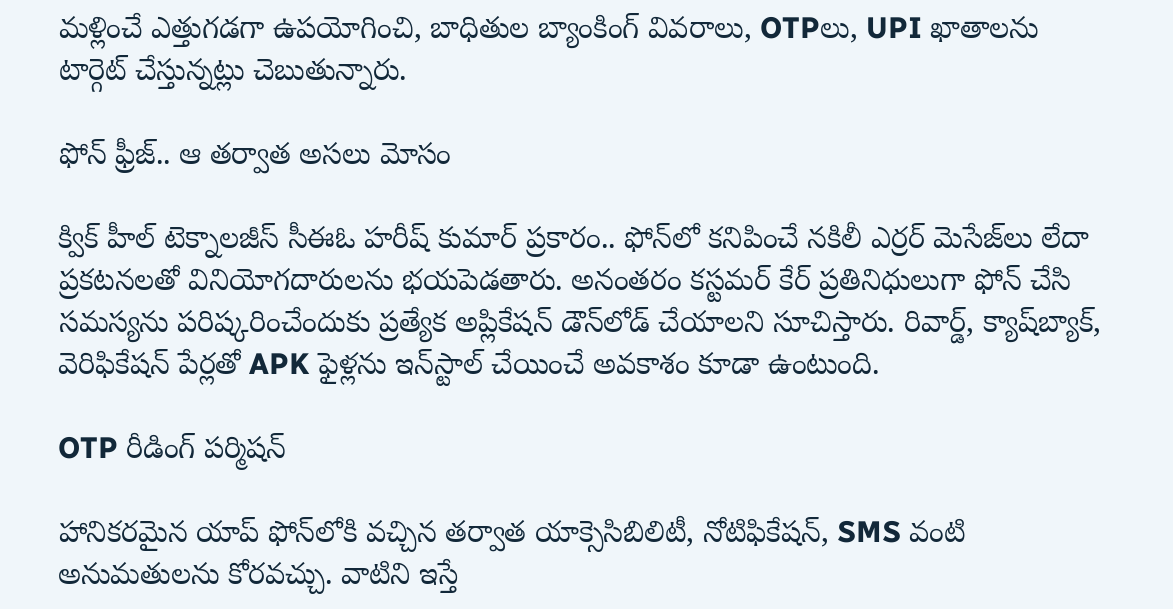మళ్లించే ఎత్తుగడగా ఉపయోగించి, బాధితుల బ్యాంకింగ్‌ వివరాలు, OTPలు, UPI ఖాతాలను టార్గెట్‌ చేస్తున్నట్లు చెబుతున్నారు.

ఫోన్‌ ఫ్రీజ్‌.. ఆ తర్వాత అసలు మోసం

క్విక్ హీల్‌ టెక్నాలజీస్‌ సీఈఓ హరీష్‌ కుమార్‌ ప్రకారం.. ఫోన్‌లో కనిపించే నకిలీ ఎర్రర్‌ మెసేజ్‌లు లేదా ప్రకటనలతో వినియోగదారులను భయపెడతారు. అనంతరం కస్టమర్‌ కేర్‌ ప్రతినిధులుగా ఫోన్‌ చేసి సమస్యను పరిష్కరించేందుకు ప్రత్యేక అప్లికేషన్‌ డౌన్‌లోడ్‌ చేయాలని సూచిస్తారు. రివార్డ్‌, క్యాష్‌బ్యాక్‌, వెరిఫికేషన్‌ పేర్లతో APK ఫైళ్లను ఇన్‌స్టాల్‌ చేయించే అవకాశం కూడా ఉంటుంది.

OTP రీడింగ్ పర్మిషన్

హానికరమైన యాప్‌ ఫోన్‌లోకి వచ్చిన తర్వాత యాక్సెసిబిలిటీ, నోటిఫికేషన్‌, SMS వంటి అనుమతులను కోరవచ్చు. వాటిని ఇస్తే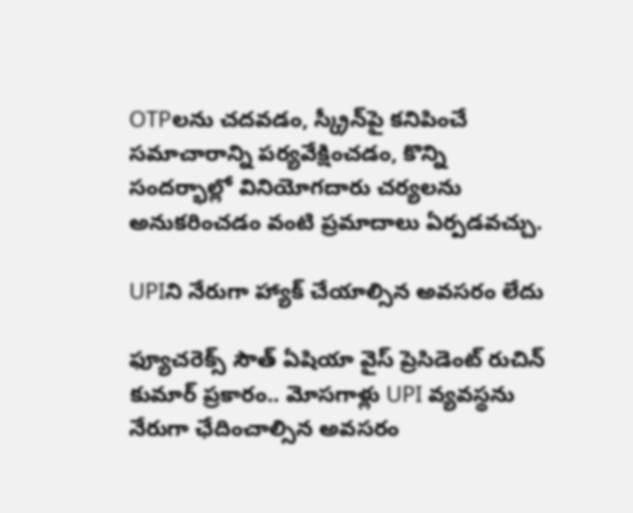OTPలను చదవడం, స్క్రీన్‌పై కనిపించే సమాచారాన్ని పర్యవేక్షించడం, కొన్ని సందర్భాల్లో వినియోగదారు చర్యలను అనుకరించడం వంటి ప్రమాదాలు ఏర్పడవచ్చు.

UPIని నేరుగా హ్యాక్‌ చేయాల్సిన అవసరం లేదు

ఫ్యూచరెక్స్‌ సౌత్‌ ఏషియా వైస్‌ ప్రెసిడెంట్‌ రుచిన్‌ కుమార్‌ ప్రకారం.. మోసగాళ్లు UPI వ్యవస్థను నేరుగా ఛేదించాల్సిన అవసరం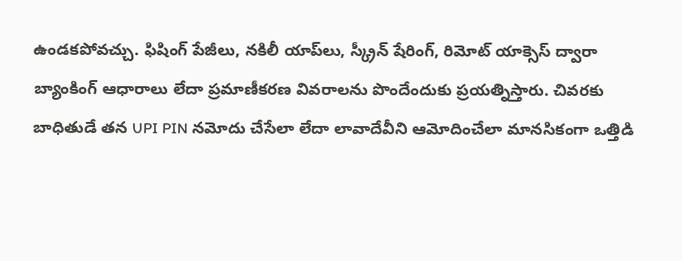ఉండకపోవచ్చు. ఫిషింగ్‌ పేజీలు, నకిలీ యాప్‌లు, స్క్రీన్‌ షేరింగ్‌, రిమోట్‌ యాక్సెస్‌ ద్వారా బ్యాంకింగ్‌ ఆధారాలు లేదా ప్రమాణీకరణ వివరాలను పొందేందుకు ప్రయత్నిస్తారు. చివరకు బాధితుడే తన UPI PIN నమోదు చేసేలా లేదా లావాదేవీని ఆమోదించేలా మానసికంగా ఒత్తిడి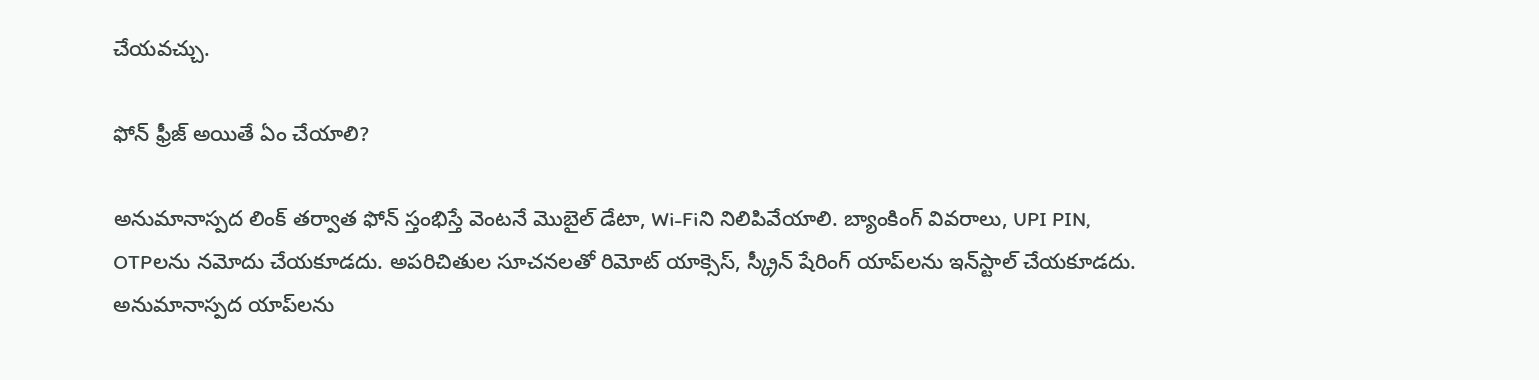చేయవచ్చు.

ఫోన్‌ ఫ్రీజ్‌ అయితే ఏం చేయాలి?

అనుమానాస్పద లింక్‌ తర్వాత ఫోన్‌ స్తంభిస్తే వెంటనే మొబైల్‌ డేటా, Wi-Fiని నిలిపివేయాలి. బ్యాంకింగ్‌ వివరాలు, UPI PIN, OTPలను నమోదు చేయకూడదు. అపరిచితుల సూచనలతో రిమోట్‌ యాక్సెస్‌, స్క్రీన్‌ షేరింగ్‌ యాప్‌లను ఇన్‌స్టాల్‌ చేయకూడదు. అనుమానాస్పద యాప్‌లను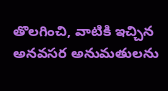తొలగించి, వాటికి ఇచ్చిన అనవసర అనుమతులను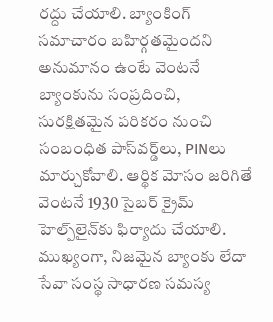రద్దు చేయాలి. బ్యాంకింగ్‌ సమాచారం బహిర్గతమైందని అనుమానం ఉంటే వెంటనే బ్యాంకును సంప్రదించి, సురక్షితమైన పరికరం నుంచి సంబంధిత పాస్‌వర్డ్‌లు, PINలు మార్చుకోవాలి. ఆర్థిక మోసం జరిగితే వెంటనే 1930 సైబర్‌ క్రైమ్‌ హెల్ప్‌లైన్‌‌కు ఫిర్యాదు చేయాలి. ముఖ్యంగా, నిజమైన బ్యాంకు లేదా సేవా సంస్థ సాధారణ సమస్య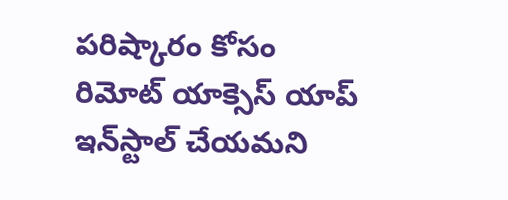పరిష్కారం కోసం రిమోట్‌ యాక్సెస్‌ యాప్‌ ఇన్‌స్టాల్‌ చేయమని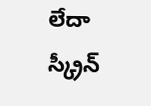లేదా స్క్రీన్‌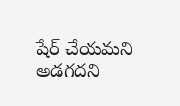షేర్‌ చేయమని అడగదని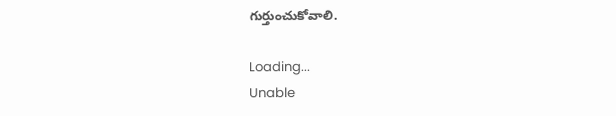గుర్తుంచుకోవాలి.

Loading...
Unable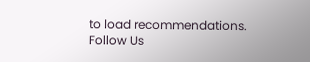to load recommendations.
Follow Us